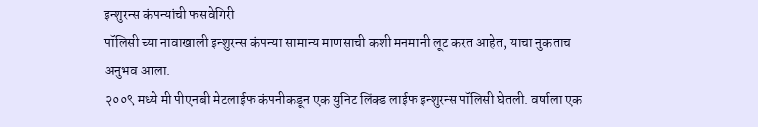इन्शुरन्स कंपन्यांची फसवेगिरी
पॉलिसी च्या नावाखाली इन्शुरन्स कंपन्या सामान्य माणसाची कशी मनमानी लूट करत आहेत, याचा नुकताच अनुभव आला.
२००९ मध्ये मी पीएनबी मेटलाईफ कंपनीकडून एक युनिट लिंक्ड लाईफ इन्शुरन्स पॉलिसी घेतली. वर्षाला एक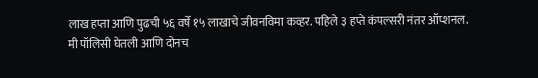लाख हप्ता आणि पुढची ५६ वर्षे १५ लाखाचे जीवनविमा कव्हर. पहिले ३ हप्ते कंपल्सरी नंतर ऑप्शनल.
मी पॉलिसी घेतली आणि दोनच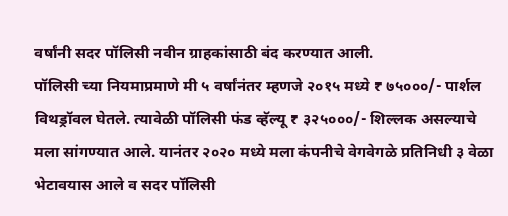वर्षांनी सदर पॉलिसी नवीन ग्राहकांसाठी बंद करण्यात आली.
पॉलिसी च्या नियमाप्रमाणे मी ५ वर्षांनंतर म्हणजे २०१५ मध्ये ₹ ७५०००/- पार्शल विथड्रॉवल घेतले. त्यावेळी पॉलिसी फंड व्हॅल्यू ₹ ३२५०००/- शिल्लक असल्याचे मला सांगण्यात आले. यानंतर २०२० मध्ये मला कंपनीचे वेगवेगळे प्रतिनिधी ३ वेळा भेटावयास आले व सदर पॉलिसी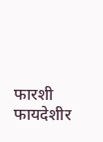फारशी फायदेशीर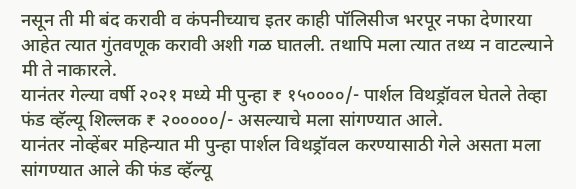नसून ती मी बंद करावी व कंपनीच्याच इतर काही पॉलिसीज भरपूर नफा देणारया आहेत त्यात गुंतवणूक करावी अशी गळ घातली. तथापि मला त्यात तथ्य न वाटल्याने मी ते नाकारले.
यानंतर गेल्या वर्षी २०२१ मध्ये मी पुन्हा ₹ १५००००/- पार्शल विथड्रॉवल घेतले तेव्हा फंड व्हॅल्यू शिल्लक ₹ २०००००/- असल्याचे मला सांगण्यात आले.
यानंतर नोव्हेंबर महिन्यात मी पुन्हा पार्शल विथड्रॉवल करण्यासाठी गेले असता मला सांगण्यात आले की फंड व्हॅल्यू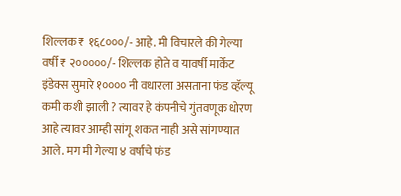शिल्लक ₹ १६८०००/- आहे. मी विचारले की गेल्या वर्षी ₹ २०००००/- शिल्लक होते व यावर्षी मार्केट इंडेक्स सुमारे १०००० नी वधारला असताना फंड व्हॅल्यू कमी कशी झाली ? त्यावर हे कंपनीचे गुंतवणूक धोरण आहे त्यावर आम्ही सांगू शकत नाही असे सांगण्यात आले. मग मी गेल्या ४ वर्षांचे फंड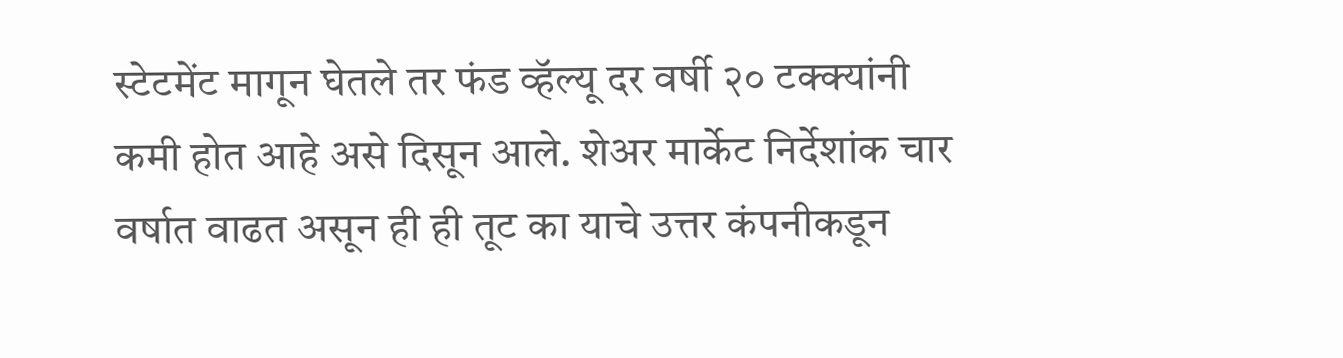स्टेटमेंट मागून घेतले तर फंड व्हॅल्यू दर वर्षी २० टक्क्यांनी कमी होत आहे असे दिसून आले. शेअर मार्केट निर्देशांक चार वर्षात वाढत असून ही ही तूट का याचे उत्तर कंपनीकडून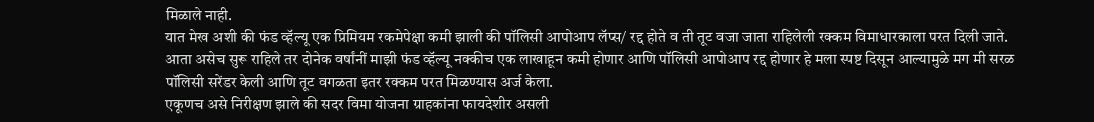मिळाले नाही.
यात मेख अशी की फंड व्हॅल्यू एक प्रिमियम रकमेपेक्षा कमी झाली की पॉलिसी आपोआप लॅप्स/ रद्द होते व ती तूट वजा जाता राहिलेली रक्कम विमाधारकाला परत दिली जाते.
आता असेच सुरू राहिले तर दोनेक वर्षांनीं माझी फंड व्हॅल्यू नक्कीच एक लाखाहून कमी होणार आणि पॉलिसी आपोआप रद्द होणार हे मला स्पष्ट दिसून आल्यामुळे मग मी सरळ पॉलिसी सरेंडर केली आणि तूट वगळता इतर रक्कम परत मिळण्यास अर्ज केला.
एकूणच असे निरीक्षण झाले की सदर विमा योजना ग्राहकांना फायदेशीर असली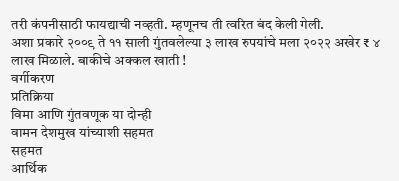तरी कंपनीसाठी फायद्याची नव्हती. म्हणूनच ती त्वरित बंद केली गेली.
अशा प्रकारे २००९ ते ११ साली गुंतवलेल्या ३ लाख रुपयांचे मला २०२२ अखेर ₹ ४ लाख मिळाले. बाकीचे अक्कल खाती !
वर्गीकरण
प्रतिक्रिया
विमा आणि गुंतवणूक या दोन्ही
वामन देशमुख यांच्याशी सहमत
सहमत
आर्थिक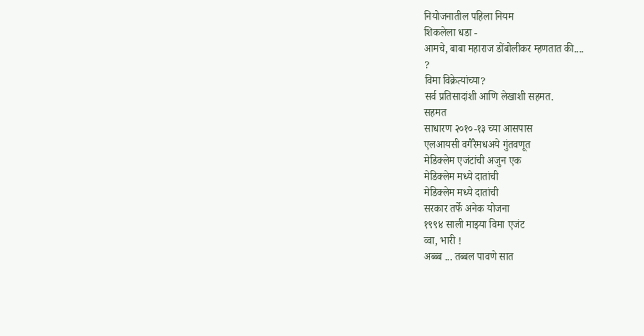नियोजनातील पहिला नियम
शिकलेला धडा -
आमचे, बाबा महाराज डोंबोलीकर म्हणतात की....
?
विमा विक्रेत्यांच्या?
सर्व प्रतिसादांशी आणि लेखाशी सहमत.
सहमत
साधारण २०१०-१३ च्या आसपास
एलआयसी वगैरैमधअये गुंतवणूत
मेडिक्लेम एजंटांची अजुन एक
मेडिक्लेम मध्ये दातांची
मेडिक्लेम मध्ये दातांची
सरकार तर्फे अनेक योजना
१९९४ साली माझ्या विमा एजंट
व्वा, भारी !
अब्ब्ब ... तब्बल पावणे सात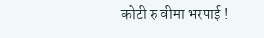कोटी रु वीमा भरपाई !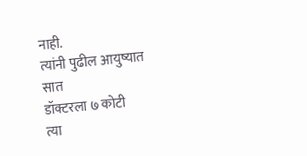नाही.
त्यांनी पुढील आयुष्यात सात
डॉक्टरला ७ कोटी
त्या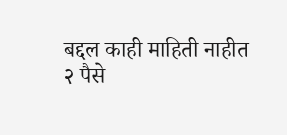बद्दल काही माहिती नाहीत
२ पैसे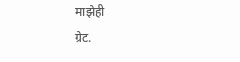माझेही
ग्रेट.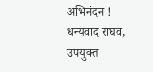अभिनंदन !
धन्यवाद राघव, उपयुक्त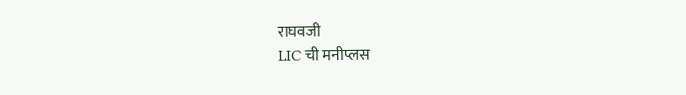राघवजी
LIC ची मनीप्लस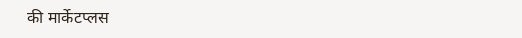की मार्केटप्लस